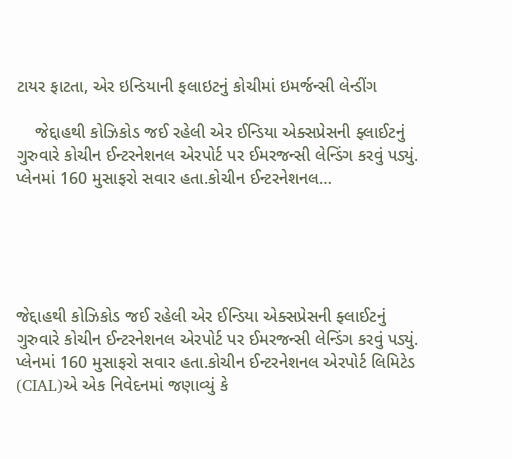ટાયર ફાટતા, એર ઇન્ડિયાની ફલાઇટનું કોચીમાં ઇમર્જન્સી લેન્ડીંગ

    જેદ્દાહથી કોઝિકોડ જઈ રહેલી એર ઈન્ડિયા એક્સપ્રેસની ફ્લાઈટનું ગુરુવારે કોચીન ઈન્ટરનેશનલ એરપોર્ટ પર ઈમરજન્સી લેન્ડિંગ કરવું પડ્યું. પ્લેનમાં 160 મુસાફરો સવાર હતા.કોચીન ઈન્ટરનેશનલ…





જેદ્દાહથી કોઝિકોડ જઈ રહેલી એર ઈન્ડિયા એક્સપ્રેસની ફ્લાઈટનું ગુરુવારે કોચીન ઈન્ટરનેશનલ એરપોર્ટ પર ઈમરજન્સી લેન્ડિંગ કરવું પડ્યું. પ્લેનમાં 160 મુસાફરો સવાર હતા.કોચીન ઈન્ટરનેશનલ એરપોર્ટ લિમિટેડ (CIAL)એ એક નિવેદનમાં જણાવ્યું કે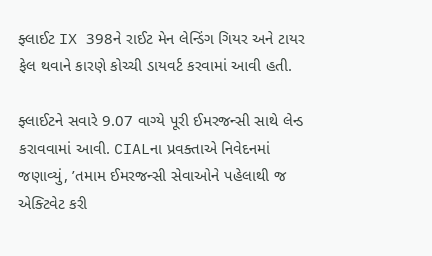ફ્લાઈટ IX 398ને રાઈટ મેન લેન્ડિંગ ગિયર અને ટાયર ફેલ થવાને કારણે કોચ્ચી ડાયવર્ટ કરવામાં આવી હતી.

ફ્લાઈટને સવારે 9.07 વાગ્યે પૂરી ઈમરજન્સી સાથે લેન્ડ કરાવવામાં આવી. CIALના પ્રવક્તાએ નિવેદનમાં જણાવ્યું, ’તમામ ઈમરજન્સી સેવાઓને પહેલાથી જ એક્ટિવેટ કરી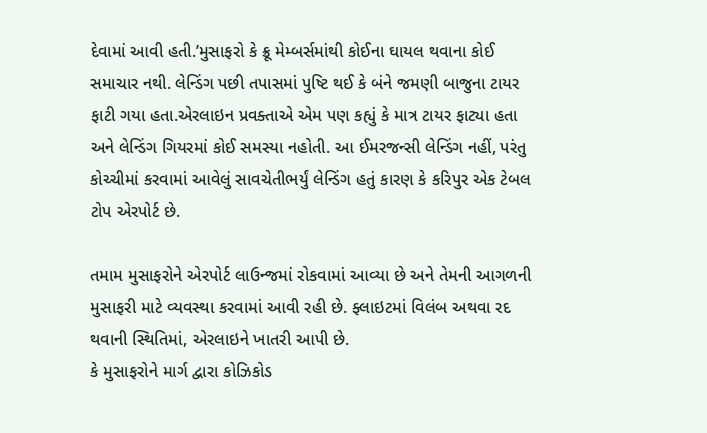દેવામાં આવી હતી.’મુસાફરો કે ક્રૂ મેમ્બર્સમાંથી કોઈના ઘાયલ થવાના કોઈ સમાચાર નથી. લેન્ડિંગ પછી તપાસમાં પુષ્ટિ થઈ કે બંને જમણી બાજુના ટાયર ફાટી ગયા હતા.એરલાઇન પ્રવક્તાએ એમ પણ કહ્યું કે માત્ર ટાયર ફાટ્યા હતા અને લેન્ડિંગ ગિયરમાં કોઈ સમસ્યા નહોતી. આ ઈમરજન્સી લેન્ડિંગ નહીં, પરંતુ કોચ્ચીમાં કરવામાં આવેલું સાવચેતીભર્યું લેન્ડિંગ હતું કારણ કે કરિપુર એક ટેબલ ટોપ એરપોર્ટ છે.

તમામ મુસાફરોને એરપોર્ટ લાઉન્જમાં રોકવામાં આવ્યા છે અને તેમની આગળની મુસાફરી માટે વ્યવસ્થા કરવામાં આવી રહી છે. ફ્લાઇટમાં વિલંબ અથવા રદ થવાની સ્થિતિમાં, એરલાઇને ખાતરી આપી છે.
કે મુસાફરોને માર્ગ દ્વારા કોઝિકોડ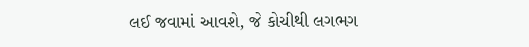લઈ જવામાં આવશે, જે કોચીથી લગભગ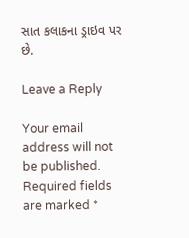સાત કલાકના ડ્રાઇવ પર છે.

Leave a Reply

Your email address will not be published. Required fields are marked *